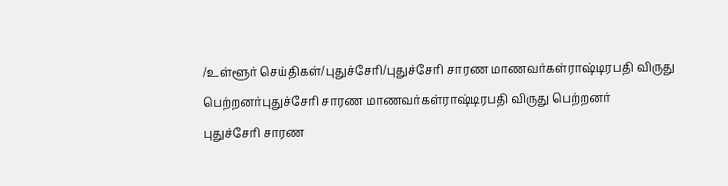/உள்ளூர் செய்திகள்/புதுச்சேரி/புதுச்சேரி சாரண மாணவர்கள்ராஷ்டிரபதி விருது பெற்றனர்புதுச்சேரி சாரண மாணவர்கள்ராஷ்டிரபதி விருது பெற்றனர்
புதுச்சேரி சாரண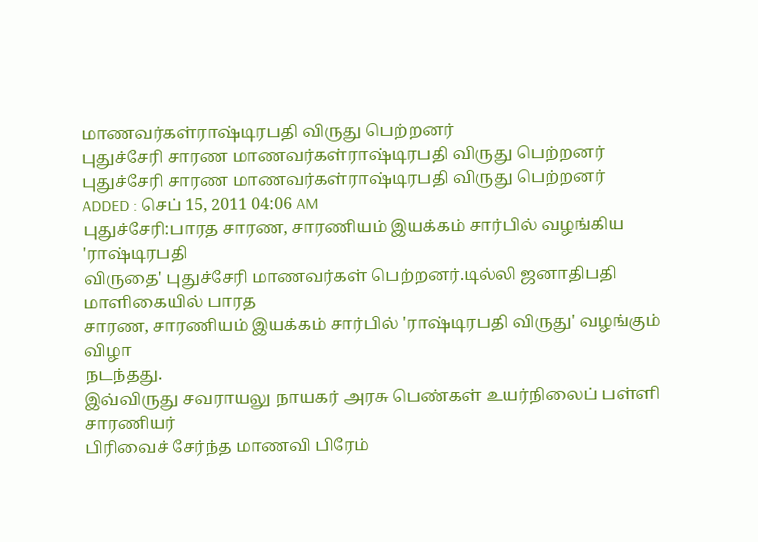மாணவர்கள்ராஷ்டிரபதி விருது பெற்றனர்
புதுச்சேரி சாரண மாணவர்கள்ராஷ்டிரபதி விருது பெற்றனர்
புதுச்சேரி சாரண மாணவர்கள்ராஷ்டிரபதி விருது பெற்றனர்
ADDED : செப் 15, 2011 04:06 AM
புதுச்சேரி:பாரத சாரண, சாரணியம் இயக்கம் சார்பில் வழங்கிய 'ராஷ்டிரபதி
விருதை' புதுச்சேரி மாணவர்கள் பெற்றனர்.டில்லி ஜனாதிபதி மாளிகையில் பாரத
சாரண, சாரணியம் இயக்கம் சார்பில் 'ராஷ்டிரபதி விருது' வழங்கும் விழா
நடந்தது.
இவ்விருது சவராயலு நாயகர் அரசு பெண்கள் உயர்நிலைப் பள்ளி சாரணியர்
பிரிவைச் சேர்ந்த மாணவி பிரேம்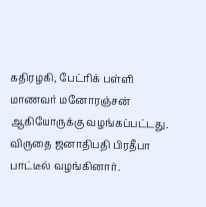கதிரழகி, பேட்ரிக் பள்ளி மாணவர் மனோரஞ்சன்
ஆகியோருக்கு வழங்கப்பட்டது. விருதை ஜனாதிபதி பிரதீபா பாட்டீல் வழங்கினார்.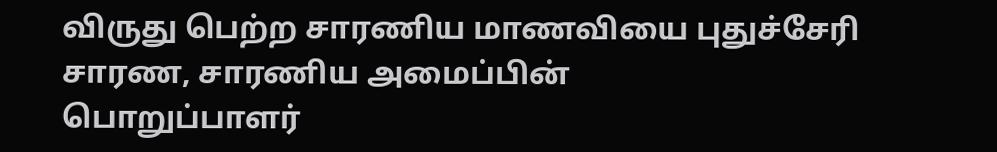விருது பெற்ற சாரணிய மாணவியை புதுச்சேரி சாரண, சாரணிய அமைப்பின்
பொறுப்பாளர்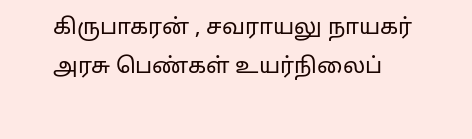கிருபாகரன் , சவராயலு நாயகர் அரசு பெண்கள் உயர்நிலைப்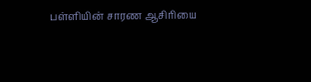பள்ளியின் சாரண ஆசிரியை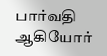பார்வதி ஆகியோர்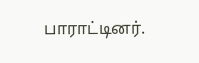பாராட்டினர்.